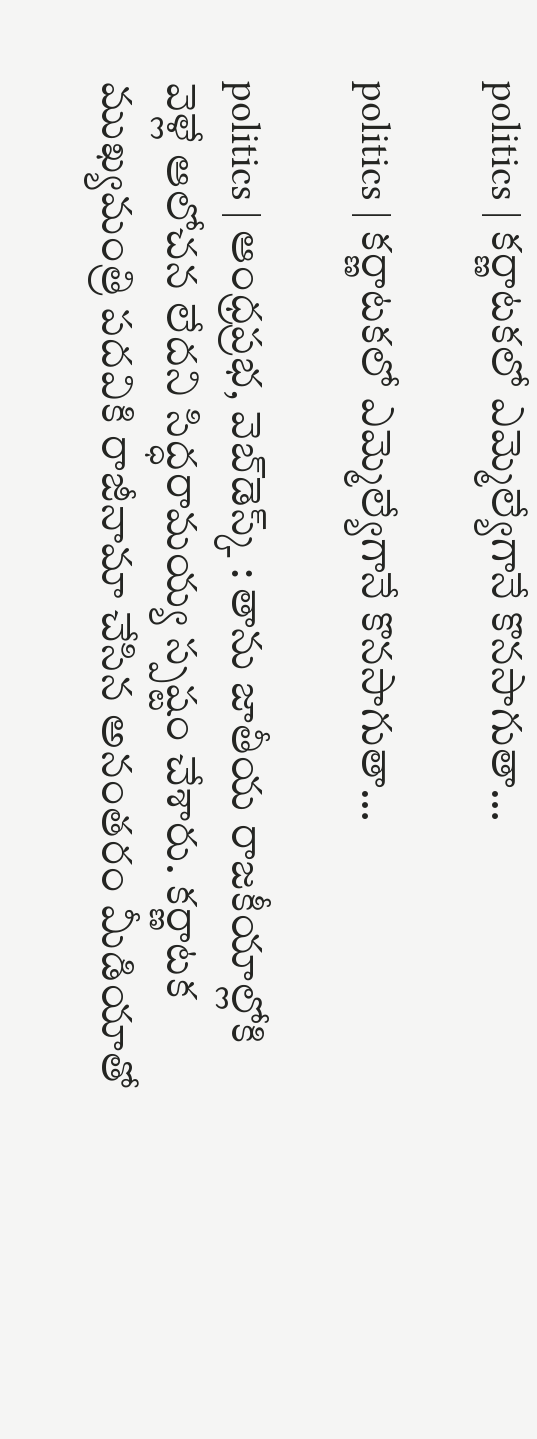politics | కర్ణాటకలో ఎమ్మెల్యేగానే కొనసాగుతా…

politics | కర్ణాటకలో ఎమ్మెల్యేగానే కొనసాగుతా…

politics | ఆంధ్రప్రభ, వెబ్‌డెస్క్‌ : తాను జాతీయ రాజకీయాల్లోకి వెళ్లే ఆలోచన లేదని సిద్ధరామయ్య స్పష్టం చేశారు. కర్ణాటక ముఖ్యమంత్రి పదవికి రాజీనామా చేసిన అనంతరం మీడియాతో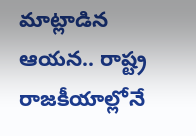మాట్లాడిన ఆయన.. రాష్ట్ర రాజకీయాల్లోనే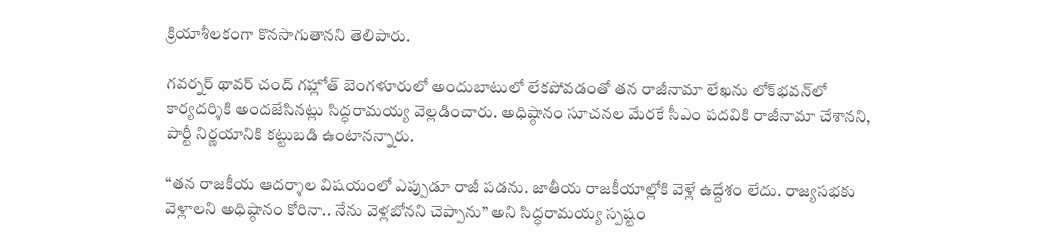క్రియాశీలకంగా కొనసాగుతానని తెలిపారు.

గవర్నర్ థావర్‌ చంద్‌ గహ్లోత్‌ బెంగళూరులో అందుబాటులో లేకపోవడంతో తన రాజీనామా లేఖను లోక్‌భవన్‌లో కార్యదర్శికి అందజేసినట్లు సిద్ధరామయ్య వెల్లడించారు. అధిష్ఠానం సూచనల మేరకే సీఎం పదవికి రాజీనామా చేశానని, పార్టీ నిర్ణయానికి కట్టుబడి ఉంటానన్నారు.

“తన రాజకీయ ఆదర్శాల విషయంలో ఎప్పుడూ రాజీ పడను. జాతీయ రాజకీయాల్లోకి వెళ్లే ఉద్దేశం లేదు. రాజ్యసభకు వెళ్లాలని అధిష్ఠానం కోరినా.. నేను వెళ్లబోనని చెప్పాను” అని సిద్ధరామయ్య స్పష్టం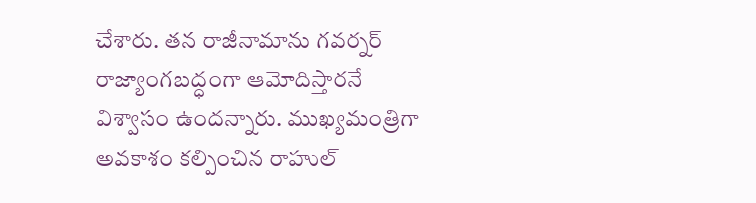చేశారు. తన రాజీనామాను గవర్నర్ రాజ్యాంగబద్ధంగా ఆమోదిస్తారనే విశ్వాసం ఉందన్నారు. ముఖ్యమంత్రిగా అవకాశం కల్పించిన రాహుల్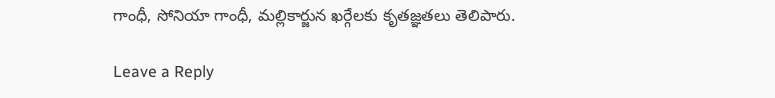గాంధీ, సోనియా గాంధీ, మల్లికార్జున ఖర్గేలకు కృతజ్ఞతలు తెలిపారు.

Leave a Reply